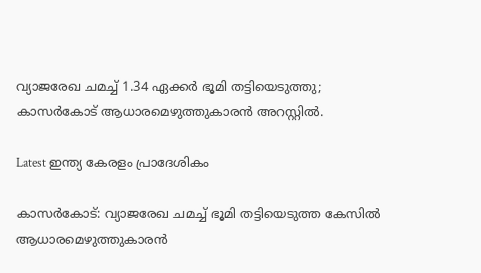വ്യാജരേഖ ചമച്ച്‌ 1.34 ഏക്കര്‍ ഭൂമി തട്ടിയെടുത്തു; കാസർകോട് ആധാരമെഴുത്തുകാരന്‍ അറസ്റ്റില്‍.

Latest ഇന്ത്യ കേരളം പ്രാദേശികം

കാസർകോട്: വ്യാജരേഖ ചമച്ച്‌ ഭൂമി തട്ടിയെടുത്ത കേസില്‍ ആധാരമെഴുത്തുകാരന്‍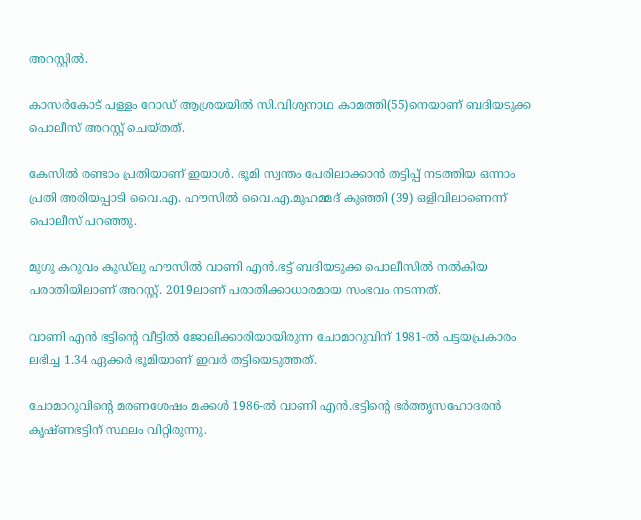അറസ്റ്റില്‍.

കാസര്‍കോട് പള്ളം റോഡ് ആശ്രയയില്‍ സി.വിശ്വനാഥ കാമത്തി(55)നെയാണ് ബദിയടുക്ക പൊലീസ് അറസ്റ്റ് ചെയ്തത്.

കേസില്‍ രണ്ടാം പ്രതിയാണ് ഇയാള്‍. ഭൂമി സ്വന്തം പേരിലാക്കാന്‍ തട്ടിപ്പ് നടത്തിയ ഒന്നാം പ്രതി അരിയപ്പാടി വൈ.എ. ഹൗസില്‍ വൈ.എ.മുഹമ്മദ് കുഞ്ഞി (39) ഒളിവിലാണെന്ന് പൊലീസ് പറഞ്ഞു.

മുഗു കറുവം കുഡ്ലു ഹൗസില്‍ വാണി എന്‍.ഭട്ട് ബദിയടുക്ക പൊലീസില്‍ നല്‍കിയ പരാതിയിലാണ് അറസ്റ്റ്. 2019ലാണ് പരാതിക്കാധാരമായ സംഭവം നടന്നത്.

വാണി എന്‍ ഭട്ടിന്റെ വീട്ടില്‍ ജോലിക്കാരിയായിരുന്ന ചോമാറുവിന് 1981-ല്‍ പട്ടയപ്രകാരം ലഭിച്ച 1.34 ഏക്കര്‍ ഭൂമിയാണ് ഇവര്‍ തട്ടിയെടുത്തത്.

ചോമാറുവിന്റെ മരണശേഷം മക്കള്‍ 1986-ല്‍ വാണി എന്‍.ഭട്ടിന്റെ ഭര്‍ത്തൃസഹോദരന്‍ കൃഷ്ണഭട്ടിന് സ്ഥലം വിറ്റിരുന്നു.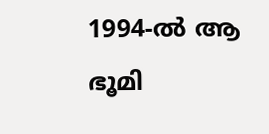1994-ല്‍ ആ ഭൂമി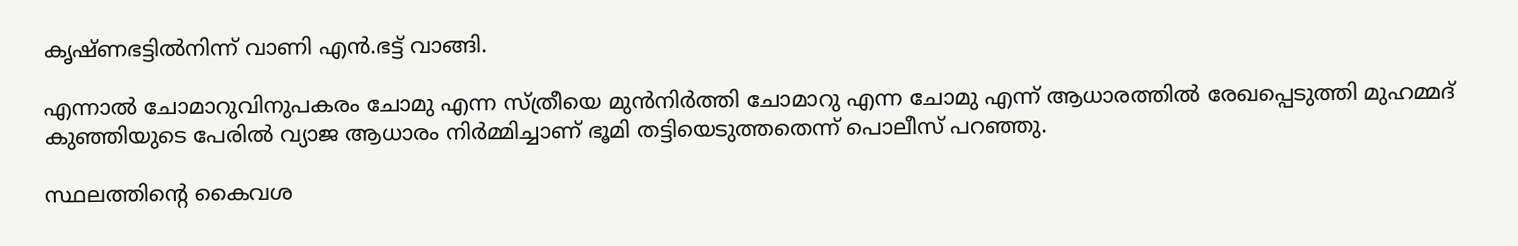കൃഷ്ണഭട്ടില്‍നിന്ന് വാണി എന്‍.ഭട്ട് വാങ്ങി.

എന്നാല്‍ ചോമാറുവിനുപകരം ചോമു എന്ന സ്ത്രീയെ മുന്‍നിര്‍ത്തി ചോമാറു എന്ന ചോമു എന്ന് ആധാരത്തില്‍ രേഖപ്പെടുത്തി മുഹമ്മദ് കുഞ്ഞിയുടെ പേരില്‍ വ്യാജ ആധാരം നിര്‍മ്മിച്ചാണ് ഭൂമി തട്ടിയെടുത്തതെന്ന് പൊലീസ് പറഞ്ഞു.

സ്ഥലത്തിന്റെ കൈവശ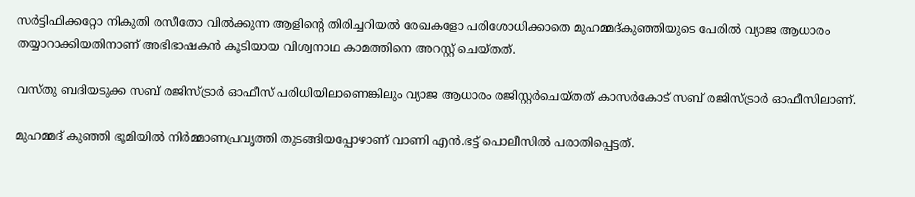സര്‍ട്ടിഫിക്കറ്റോ നികുതി രസീതോ വില്‍ക്കുന്ന ആളിന്റെ തിരിച്ചറിയല്‍ രേഖകളോ പരിശോധിക്കാതെ മുഹമ്മദ്കുഞ്ഞിയുടെ പേരില്‍ വ്യാജ ആധാരം തയ്യാറാക്കിയതിനാണ് അഭിഭാഷകന്‍ കൂടിയായ വിശ്വനാഥ കാമത്തിനെ അറസ്റ്റ് ചെയ്തത്.

വസ്തു ബദിയടുക്ക സബ് രജിസ്ട്രാര്‍ ഓഫീസ് പരിധിയിലാണെങ്കിലും വ്യാജ ആധാരം രജിസ്റ്റര്‍ചെയ്തത് കാസര്‍കോട് സബ് രജിസ്ട്രാര്‍ ഓഫീസിലാണ്.

മുഹമ്മദ് കുഞ്ഞി ഭൂമിയില്‍ നിര്‍മ്മാണപ്രവൃത്തി തുടങ്ങിയപ്പോഴാണ് വാണി എന്‍.ഭട്ട് പൊലീസില്‍ പരാതിപ്പെട്ടത്.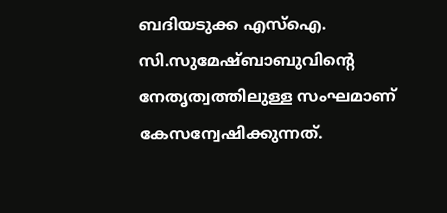ബദിയടുക്ക എസ്‌ഐ. സി.സുമേഷ്ബാബുവിന്റെ നേതൃത്വത്തിലുള്ള സംഘമാണ് കേസന്വേഷിക്കുന്നത്.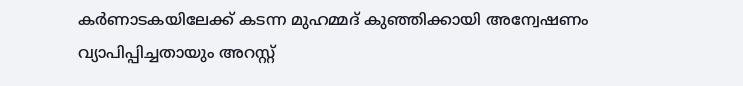കര്‍ണാടകയിലേക്ക് കടന്ന മുഹമ്മദ് കുഞ്ഞിക്കായി അന്വേഷണം വ്യാപിപ്പിച്ചതായും അറസ്റ്റ്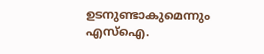ഉടനുണ്ടാകുമെന്നും എസ്‌ഐ.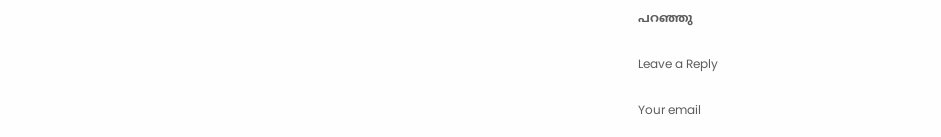പറഞ്ഞു

Leave a Reply

Your email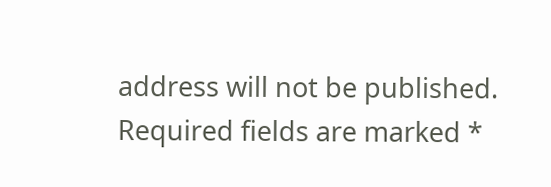address will not be published. Required fields are marked *